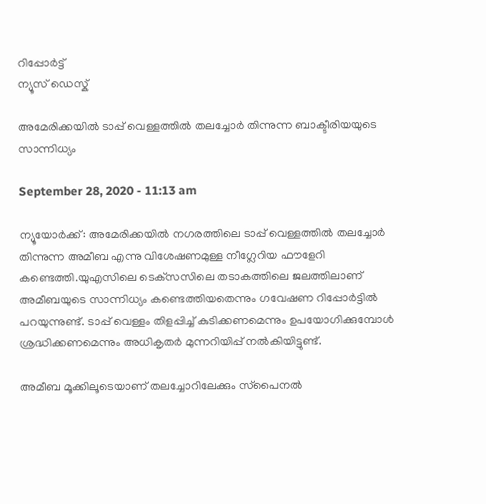റിപ്പോര്‍ട്ട്
ന്യൂസ് ഡെസ്ക്

അമേരിക്കയില്‍ ടാപ്പ് വെള്ളത്തില്‍ തലച്ചോര്‍ തിന്നുന്ന ബാക്ടീരിയയുടെ സാന്നിധ്യം

September 28, 2020 - 11:13 am

ന്യൂയോര്‍ക്ക്: അമേരിക്കയില്‍ നഗരത്തിലെ ടാപ്പ് വെള്ളത്തില്‍ തലച്ചോര്‍ തിന്നുന്ന അമീബ എന്നു വിശേഷണമുള്ള നീഗ്ലേറിയ ഫൗളേറി കണ്ടെത്തി.യുഎസിലെ ടെക്‌സസിലെ തടാകത്തിലെ ജലത്തിലാണ് അമീബയുടെ സാന്നിധ്യം കണ്ടെത്തിയതെന്നും ഗവേഷണ റിപ്പോര്‍ട്ടില്‍ പറയുന്നുണ്ട്. ടാപ്പ് വെള്ളം തിളപ്പിച്ച് കുടിക്കണമെന്നും ഉപയോഗിക്കുമ്പോള്‍ ശ്രദ്ധിക്കണമെന്നും അധികൃതര്‍ മുന്നറിയിപ്പ് നല്‍കിയിട്ടുണ്ട്.

അമീബ മൂക്കിലൂടെയാണ് തലച്ചോറിലേക്കും സ്‌പൈനല്‍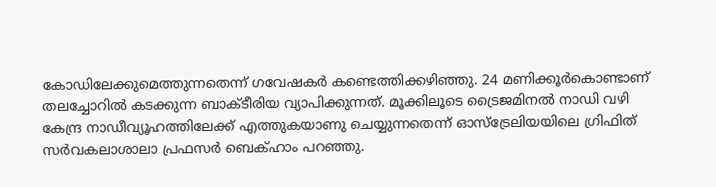കോഡിലേക്കുമെത്തുന്നതെന്ന് ഗവേഷകര്‍ കണ്ടെത്തിക്കഴിഞ്ഞു. 24 മണിക്കൂര്‍കൊണ്ടാണ് തലച്ചോറില്‍ കടക്കുന്ന ബാക്ടീരിയ വ്യാപിക്കുന്നത്. മൂക്കിലൂടെ ട്രൈജമിനല്‍ നാഡി വഴി കേന്ദ്ര നാഡീവ്യൂഹത്തിലേക്ക് എത്തുകയാണു ചെയ്യുന്നതെന്ന് ഓസ്‌ട്രേലിയയിലെ ഗ്രിഫിത് സര്‍വകലാശാലാ പ്രഫസര്‍ ബെക്ഹാം പറഞ്ഞു.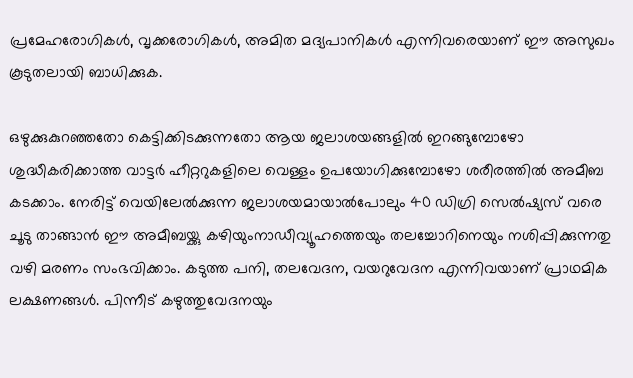പ്രമേഹരോഗികള്‍, വൃക്കരോഗികള്‍, അമിത മദ്യപാനികള്‍ എന്നിവരെയാണ് ഈ അസുഖം കൂടുതലായി ബാധിക്കുക.

ഒഴുക്കുകുറഞ്ഞതോ കെട്ടിക്കിടക്കുന്നതോ ആയ ജലാശയങ്ങളില്‍ ഇറങ്ങുമ്പോഴോ ശുദ്ധീകരിക്കാത്ത വാട്ടര്‍ ഹീറ്ററുകളിലെ വെള്ളം ഉപയോഗിക്കുമ്പോഴോ ശരീരത്തില്‍ അമീബ കടക്കാം. നേരിട്ട് വെയിലേല്‍ക്കുന്ന ജലാശയമായാല്‍പോലും 40 ഡിഗ്രി സെല്‍ഷ്യസ് വരെ ചൂടു താങ്ങാന്‍ ഈ അമീബയ്ക്കു കഴിയുംനാഡീവ്യൂഹത്തെയും തലച്ചോറിനെയും നശിപ്പിക്കുന്നതു വഴി മരണം സംഭവിക്കാം. കടുത്ത പനി, തലവേദന, വയറുവേദന എന്നിവയാണ് പ്രാഥമിക ലക്ഷണങ്ങള്‍. പിന്നീട് കഴുത്തുവേദനയും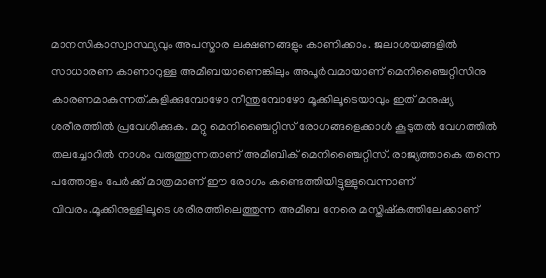മാനസികാസ്വാസ്ഥ്യവും അപസ്മാര ലക്ഷണങ്ങളും കാണിക്കാം. ജലാശയങ്ങളില്‍ സാധാരണ കാണാറുള്ള അമീബയാണെങ്കിലും അപൂര്‍വമായാണ് മെനിഞ്ചൈറ്റിസിനു കാരണമാകുന്നത്.കുളിക്കുമ്പോഴോ നീന്തുമ്പോഴോ മൂക്കിലൂടെയാവും ഇത് മനുഷ്യ ശരീരത്തില്‍ പ്രവേശിക്കുക. മറ്റു മെനിഞ്ചൈറ്റിസ് രോഗങ്ങളെക്കാള്‍ കൂടുതല്‍ വേഗത്തില്‍ തലച്ചോറില്‍ നാശം വരുത്തുന്നതാണ് അമീബിക് മെനിഞ്ചൈറ്റിസ്. രാജ്യത്താകെ തന്നെ പത്തോളം പേര്‍ക്ക് മാത്രമാണ് ഈ രോഗം കണ്ടെത്തിയിട്ടുള്ളുവെന്നാണ് വിവരം.മൂക്കിനുള്ളിലൂടെ ശരീരത്തിലെത്തുന്ന അമീബ നേരെ മസ്തിഷ്‌കത്തിലേക്കാണ്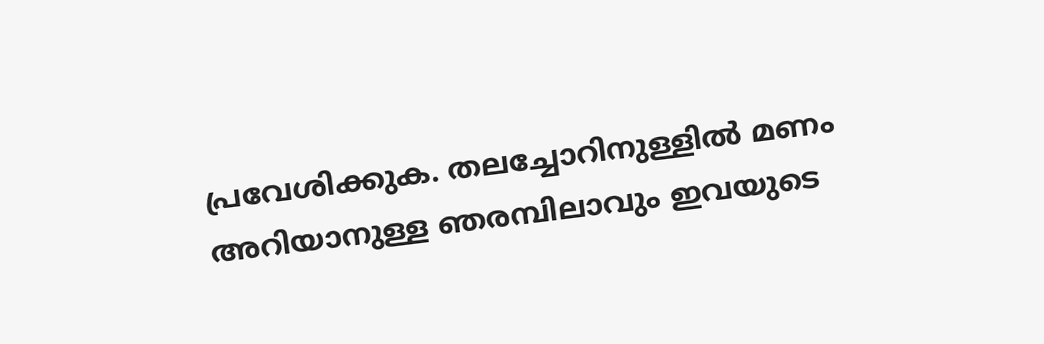പ്രവേശിക്കുക. തലച്ചോറിനുള്ളില്‍ മണം അറിയാനുള്ള ഞരമ്പിലാവും ഇവയുടെ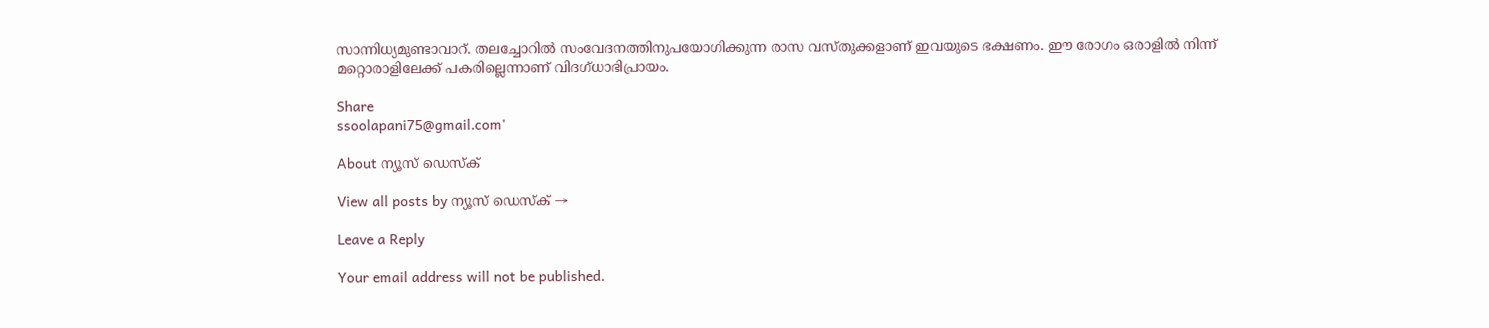സാന്നിധ്യമുണ്ടാവാറ്. തലച്ചോറില്‍ സംവേദനത്തിനുപയോഗിക്കുന്ന രാസ വസ്തുക്കളാണ് ഇവയുടെ ഭക്ഷണം. ഈ രോഗം ഒരാളില്‍ നിന്ന് മറ്റൊരാളിലേക്ക് പകരില്ലെന്നാണ് വിദഗ്ധാഭിപ്രായം.

Share
ssoolapani75@gmail.com'

About ന്യൂസ് ഡെസ്ക്

View all posts by ന്യൂസ് ഡെസ്ക് →

Leave a Reply

Your email address will not be published.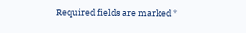Required fields are marked *